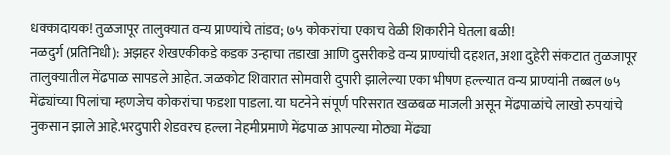धक्कादायक! तुळजापूर तालुक्यात वन्य प्राण्यांचे तांडव; ७५ कोकरांचा एकाच वेळी शिकारीने घेतला बळी!
नळदुर्ग (प्रतिनिधी): अझहर शेखएकीकडे कडक उन्हाचा तडाखा आणि दुसरीकडे वन्य प्राण्यांची दहशत, अशा दुहेरी संकटात तुळजापूर तालुक्यातील मेंढपाळ सापडले आहेत. जळकोट शिवारात सोमवारी दुपारी झालेल्या एका भीषण हल्ल्यात वन्य प्राण्यांनी तब्बल ७५ मेंढ्यांच्या पिलांचा म्हणजेच कोकरांचा फडशा पाडला. या घटनेने संपूर्ण परिसरात खळबळ माजली असून मेंढपाळांचे लाखो रुपयांचे नुकसान झाले आहे.भरदुपारी शेडवरच हल्ला नेहमीप्रमाणे मेंढपाळ आपल्या मोठ्या मेंढ्या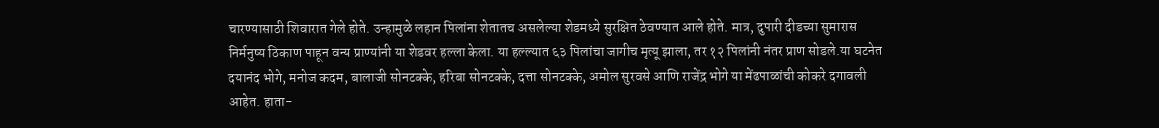चारण्यासाठी शिवारात गेले होते. उन्हामुळे लहान पिलांना शेतातच असलेल्या शेडमध्ये सुरक्षित ठेवण्यात आले होते. मात्र, दुपारी दीडच्या सुमारास निर्मनुष्य ठिकाण पाहून वन्य प्राण्यांनी या शेडवर हल्ला केला. या हल्ल्यात ६३ पिलांचा जागीच मृत्यू झाला, तर १२ पिलांनी नंतर प्राण सोडले.या घटनेत दयानंद भोगे, मनोज कदम, बालाजी सोनटक्के, हरिबा सोनटक्के, दत्ता सोनटक्के, अमोल सुरवसे आणि राजेंद्र भोगे या मेंढपाळांची कोकरे दगावली आहेत. हाता-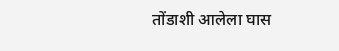तोंडाशी आलेला घास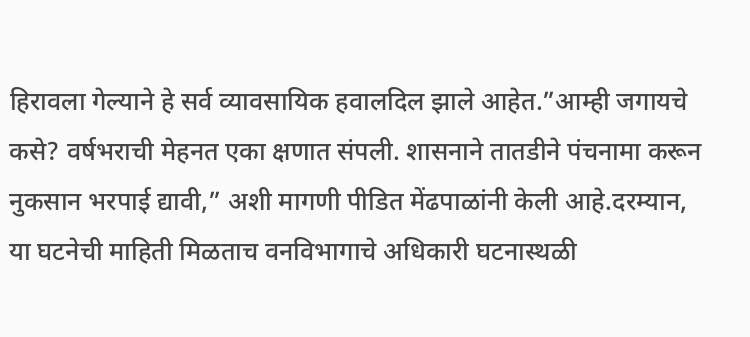हिरावला गेल्याने हे सर्व व्यावसायिक हवालदिल झाले आहेत.”आम्ही जगायचे कसे? वर्षभराची मेहनत एका क्षणात संपली. शासनाने तातडीने पंचनामा करून नुकसान भरपाई द्यावी,” अशी मागणी पीडित मेंढपाळांनी केली आहे.दरम्यान, या घटनेची माहिती मिळताच वनविभागाचे अधिकारी घटनास्थळी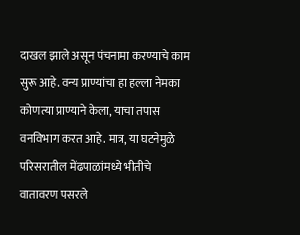दाखल झाले असून पंचनामा करण्याचे काम सुरू आहे. वन्य प्राण्यांचा हा हल्ला नेमका कोणत्या प्राण्याने केला, याचा तपास वनविभाग करत आहे. मात्र, या घटनेमुळे परिसरातील मेंढपाळांमध्ये भीतीचे वातावरण पसरले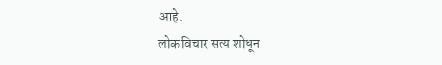आहे.
लोकविचार सत्य शोधून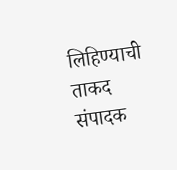लिहिण्याची ताकद संपादक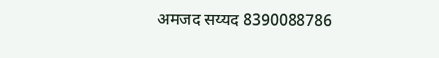अमजद सय्यद 8390088786